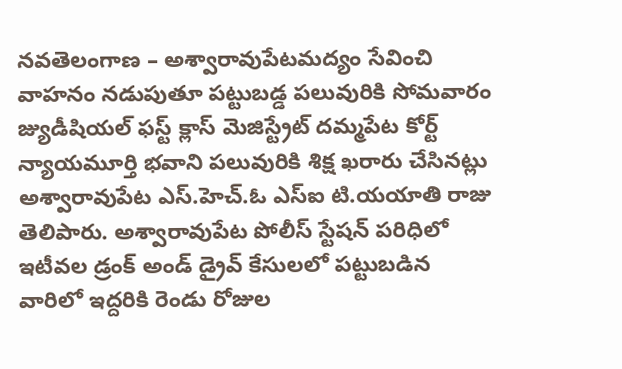నవతెలంగాణ – అశ్వారావుపేటమద్యం సేవించి వాహనం నడుపుతూ పట్టుబడ్డ పలువురికి సోమవారం జ్యుడీషియల్ ఫస్ట్ క్లాస్ మెజిస్ట్రేట్ దమ్మపేట కోర్ట్ న్యాయమూర్తి భవాని పలువురికి శిక్ష ఖరారు చేసినట్లు అశ్వారావుపేట ఎస్.హెచ్.ఓ ఎస్ఐ టి.యయాతి రాజు తెలిపారు. అశ్వారావుపేట పోలీస్ స్టేషన్ పరిధిలో ఇటీవల డ్రంక్ అండ్ డ్రైవ్ కేసులలో పట్టుబడిన వారిలో ఇద్దరికి రెండు రోజుల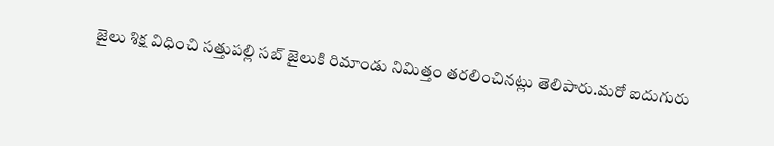జైలు శిక్ష విధించి సత్తుపల్లి సబ్ జైలుకి రిమాండు నిమిత్తం తరలించినట్లు తెలిపారు.మరో ఐదుగురు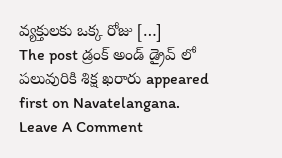వ్యక్తులకు ఒక్క రోజు […]
The post డ్రంక్ అండ్ డ్రైవ్ లో పలువురికి శిక్ష ఖరారు appeared first on Navatelangana.
Leave A Comment